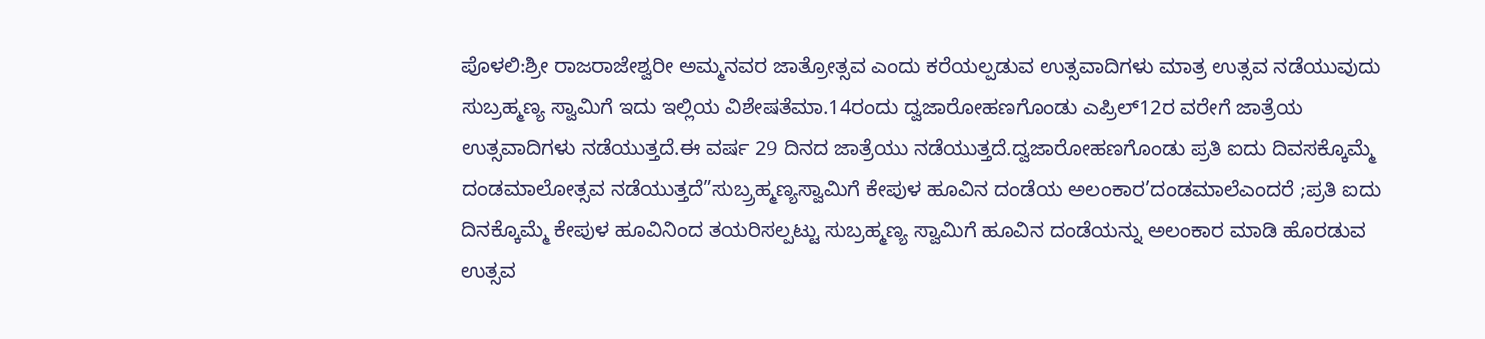ಪೊಳಲಿ:ಶ್ರೀ ರಾಜರಾಜೇಶ್ವರೀ ಅಮ್ಮನವರ ಜಾತ್ರೋತ್ಸವ ಎಂದು ಕರೆಯಲ್ಪಡುವ ಉತ್ಸವಾದಿಗಳು ಮಾತ್ರ ಉತ್ಸವ ನಡೆಯುವುದು ಸುಬ್ರಹ್ಮಣ್ಯ ಸ್ವಾಮಿಗೆ ಇದು ಇಲ್ಲಿಯ ವಿಶೇಷತೆಮಾ.14ರಂದು ದ್ವಜಾರೋಹಣಗೊಂಡು ಎಪ್ರಿಲ್12ರ ವರೇಗೆ ಜಾತ್ರೆಯ ಉತ್ಸವಾದಿಗಳು ನಡೆಯುತ್ತದೆ.ಈ ವರ್ಷ 29 ದಿನದ ಜಾತ್ರೆಯು ನಡೆಯುತ್ತದೆ.ದ್ವಜಾರೋಹಣಗೊಂಡು ಪ್ರತಿ ಐದು ದಿವಸಕ್ಕೊಮ್ಮೆ ದಂಡಮಾಲೋತ್ಸವ ನಡೆಯುತ್ತದೆ”ಸುಬ್ರ್ರಹ್ಮಣ್ಯಸ್ವಾಮಿಗೆ ಕೇಪುಳ ಹೂವಿನ ದಂಡೆಯ ಅಲಂಕಾರ’ದಂಡಮಾಲೆಎಂದರೆ ;ಪ್ರತಿ ಐದು ದಿನಕ್ಕೊಮ್ಮೆ ಕೇಪುಳ ಹೂವಿನಿಂದ ತಯರಿಸಲ್ಪಟ್ಟು ಸುಬ್ರಹ್ಮಣ್ಯ ಸ್ವಾಮಿಗೆ ಹೂವಿನ ದಂಡೆಯನ್ನು ಅಲಂಕಾರ ಮಾಡಿ ಹೊರಡುವ ಉತ್ಸವ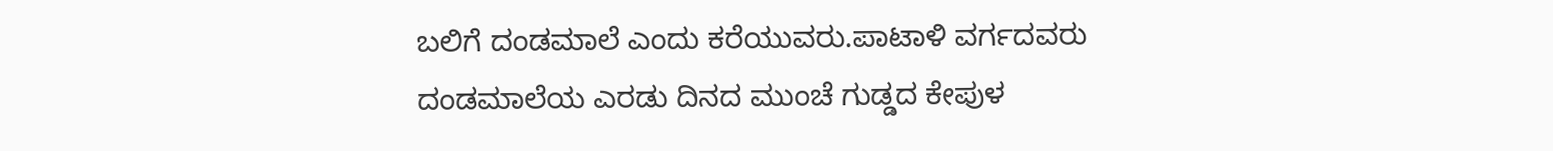ಬಲಿಗೆ ದಂಡಮಾಲೆ ಎಂದು ಕರೆಯುವರು.ಪಾಟಾಳಿ ವರ್ಗದವರು ದಂಡಮಾಲೆಯ ಎರಡು ದಿನದ ಮುಂಚೆ ಗುಡ್ಡದ ಕೇಪುಳ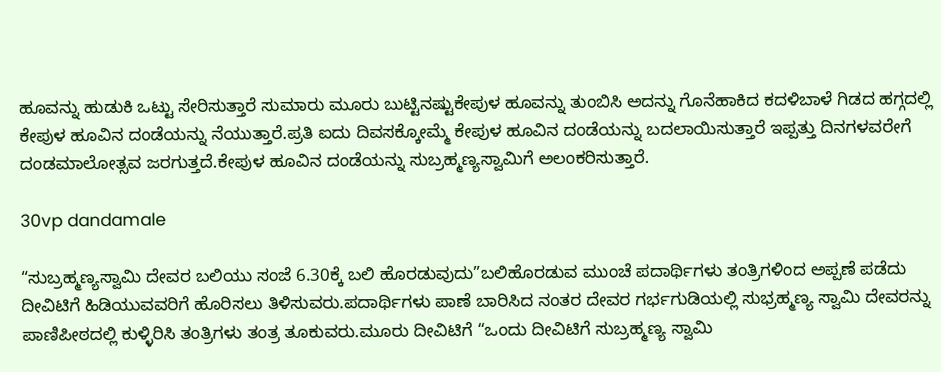ಹೂವನ್ನು ಹುಡುಕಿ ಒಟ್ಟು ಸೇರಿಸುತ್ತಾರೆ ಸುಮಾರು ಮೂರು ಬುಟ್ಟಿನಷ್ಟುಕೇಪುಳ ಹೂವನ್ನು ತುಂಬಿಸಿ ಅದನ್ನು ಗೊನೆಹಾಕಿದ ಕದಳಿಬಾಳೆ ಗಿಡದ ಹಗ್ಗದಲ್ಲಿ ಕೇಪುಳ ಹೂವಿನ ದಂಡೆಯನ್ನು ನೆಯುತ್ತಾರೆ.ಪ್ರತಿ ಐದು ದಿವಸಕ್ಕೋಮ್ಮೆ ಕೇಪುಳ ಹೂವಿನ ದಂಡೆಯನ್ನು ಬದಲಾಯಿಸುತ್ತಾರೆ ಇಪ್ಪತ್ತು ದಿನಗಳವರೇಗೆ ದಂಡಮಾಲೋತ್ಸವ ಜರಗುತ್ತದೆ.ಕೇಪುಳ ಹೂವಿನ ದಂಡೆಯನ್ನು ಸುಬ್ರಹ್ಮಣ್ಯಸ್ವಾಮಿಗೆ ಅಲಂಕರಿಸುತ್ತಾರೆ.

30vp dandamale

“ಸುಬ್ರಹ್ಮಣ್ಯಸ್ವಾಮಿ ದೇವರ ಬಲಿಯು ಸಂಜೆ 6.30ಕ್ಕೆ ಬಲಿ ಹೊರಡುವುದು”ಬಲಿಹೊರಡುವ ಮುಂಚೆ ಪದಾರ್ಥಿಗಳು ತಂತ್ರಿಗಳಿಂದ ಅಪ್ಪಣೆ ಪಡೆದು ದೀವಿಟಿಗೆ ಹಿಡಿಯುವವರಿಗೆ ಹೊರಿಸಲು ತಿಳಿಸುವರು.ಪದಾರ್ಥಿಗಳು ಪಾಣೆ ಬಾರಿಸಿದ ನಂತರ ದೇವರ ಗರ್ಭಗುಡಿಯಲ್ಲಿ ಸುಭ್ರಹ್ಮಣ್ಯ ಸ್ವಾಮಿ ದೇವರನ್ನು ಪಾಣಿಪೀಠದಲ್ಲಿ ಕುಳ್ಳಿರಿಸಿ ತಂತ್ರಿಗಳು ತಂತ್ರ ತೂಕುವರು.ಮೂರು ದೀವಿಟಿಗೆ “ಒಂದು ದೀವಿಟಿಗೆ ಸುಬ್ರಹ್ಮಣ್ಯ ಸ್ವಾಮಿ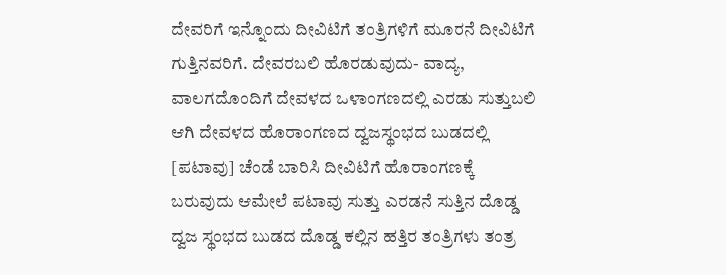ದೇವರಿಗೆ ಇನ್ನೊಂದು ದೀವಿಟಿಗೆ ತಂತ್ರಿಗಳಿಗೆ ಮೂರನೆ ದೀವಿಟಿಗೆ ಗುತ್ತಿನವರಿಗೆ. ದೇವರಬಲಿ ಹೊರಡುವುದು- ವಾದ್ಯ, ವಾಲಗದೊಂದಿಗೆ ದೇವಳದ ಒಳಾಂಗಣದಲ್ಲಿ ಎರಡು ಸುತ್ತುಬಲಿ ಆಗಿ ದೇವಳದ ಹೊರಾಂಗಣದ ದ್ವಜಸ್ಥಂಭದ ಬುಡದಲ್ಲಿ [ಪಟಾವು] ಚೆಂಡೆ ಬಾರಿಸಿ ದೀವಿಟಿಗೆ ಹೊರಾಂಗಣಕ್ಕೆ ಬರುವುದು ಆಮೇಲೆ ಪಟಾವು ಸುತ್ತು ಎರಡನೆ ಸುತ್ತಿನ ದೊಡ್ಡ ದ್ವಜ ಸ್ಥಂಭದ ಬುಡದ ದೊಡ್ಡ ಕಲ್ಲಿನ ಹತ್ತಿರ ತಂತ್ರಿಗಳು ತಂತ್ರ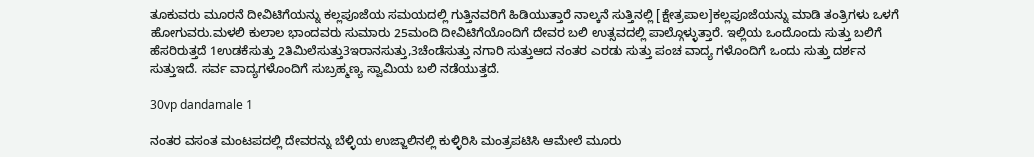ತೂಕುವರು ಮೂರನೆ ದೀವಿಟಿಗೆಯನ್ನು ಕಲ್ಲಪೂಜೆಯ ಸಮಯದಲ್ಲಿ ಗುತ್ತಿನವರಿಗೆ ಹಿಡಿಯುತ್ತಾರೆ ನಾಲ್ಕನೆ ಸುತ್ತಿನಲ್ಲಿ [ಕ್ಷೇತ್ರಪಾಲ]ಕಲ್ಲಪೂಜೆಯನ್ನು ಮಾಡಿ ತಂತ್ರಿಗಳು ಒಳಗೆ ಹೋಗುವರು.ಮಳಲಿ ಕುಲಾಲ ಭಾಂದವರು ಸುಮಾರು 25ಮಂದಿ ದೀವಿಟಿಗೆಯೊಂದಿಗೆ ದೇವರ ಬಲಿ ಉತ್ಸವದಲ್ಲಿ ಪಾಲ್ಗೊಳ್ಳುತ್ತಾರೆ. ಇಲ್ಲಿಯ ಒಂದೊಂದು ಸುತ್ತು ಬಲಿಗೆ ಹೆಸರಿರುತ್ತದೆ 1ಉಡಕೆಸುತ್ತು 2ತಿಮಿಲೆಸುತ್ತು3ಇರಾನಸುತ್ತು,3ಚೆಂಡೆಸುತ್ತು ನಗಾರಿ ಸುತ್ತುಆದ ನಂತರ ಎರಡು ಸುತ್ತು ಪಂಚ ವಾದ್ಯ ಗಳೊಂದಿಗೆ ಒಂದು ಸುತ್ತು ದರ್ಶನ ಸುತ್ತುಇದೆ. ಸರ್ವ ವಾದ್ಯಗಳೊಂದಿಗೆ ಸುಬ್ರಹ್ಮಣ್ಯ ಸ್ವಾಮಿಯ ಬಲಿ ನಡೆಯುತ್ತದೆ.

30vp dandamale 1

ನಂತರ ವಸಂತ ಮಂಟಪದಲ್ಲಿ ದೇವರನ್ನು ಬೆಳ್ಳಿಯ ಉಜ್ಜಾಲಿನಲ್ಲಿ ಕುಳ್ಳಿರಿಸಿ ಮಂತ್ರಪಟಿಸಿ ಆಮೇಲೆ ಮೂರು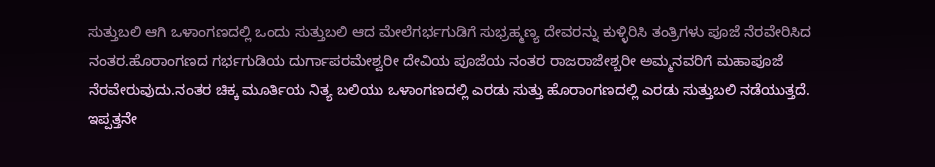ಸುತ್ತುಬಲಿ ಆಗಿ ಒಳಾಂಗಣದಲ್ಲಿ ಒಂದು ಸುತ್ತುಬಲಿ ಆದ ಮೇಲೆಗರ್ಭಗುಡಿಗೆ ಸುಭ್ರಹ್ಮಣ್ಯ ದೇವರನ್ನು ಕುಳ್ಳಿರಿಸಿ ತಂತ್ರಿಗಳು ಪೂಜೆ ನೆರವೇರಿಸಿದ ನಂತರ.ಹೊರಾಂಗಣದ ಗರ್ಭಗುಡಿಯ ದುರ್ಗಾಪರಮೇಶ್ವರೀ ದೇವಿಯ ಪೂಜೆಯ ನಂತರ ರಾಜರಾಜೇಶ್ಬರೀ ಅಮ್ಮನವರಿಗೆ ಮಹಾಪೂಜೆ ನೆರವೇರುವುದು.ನಂತರ ಚಿಕ್ಕ ಮೂರ್ತಿಯ ನಿತ್ಯ ಬಲಿಯು ಒಳಾಂಗಣದಲ್ಲಿ ಎರಡು ಸುತ್ತು ಹೊರಾಂಗಣದಲ್ಲಿ ಎರಡು ಸುತ್ತುಬಲಿ ನಡೆಯುತ್ತದೆ. ಇಪ್ಪತ್ತನೇ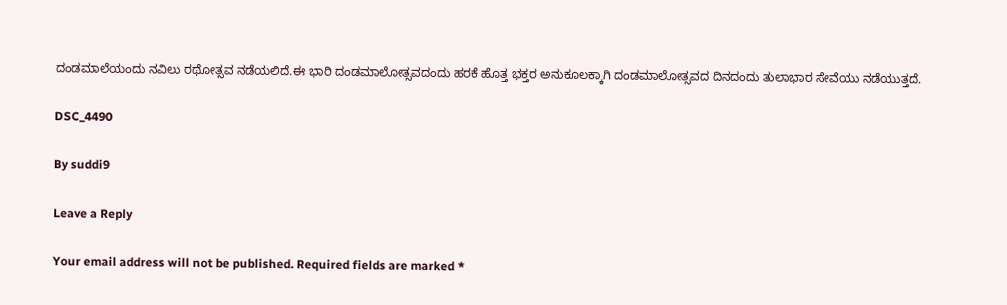ದಂಡಮಾಲೆಯಂದು ನವಿಲು ರಥೋತ್ಸವ ನಡೆಯಲಿದೆ.ಈ ಭಾರಿ ದಂಡಮಾಲೋತ್ಸವದಂದು ಹರಕೆ ಹೊತ್ತ ಭಕ್ತರ ಅನುಕೂಲಕ್ಕಾಗಿ ದಂಡಮಾಲೋತ್ಸವದ ದಿನದಂದು ತುಲಾಭಾರ ಸೇವೆಯು ನಡೆಯುತ್ತದೆ.

DSC_4490

By suddi9

Leave a Reply

Your email address will not be published. Required fields are marked *